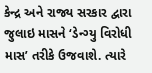કેન્દ્ર અને રાજ્ય સરકાર દ્વારા જુલાઇ માસને ‘ડેન્ગ્યુ વિરોધી માસ’ તરીકે ઉજવાશે. ત્યારે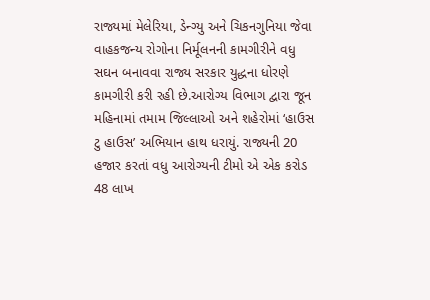રાજ્યમાં મેલેરિયા, ડેન્ગ્યુ અને ચિકનગુનિયા જેવા વાહકજન્ય રોગોના નિર્મૂલનની કામગીરીને વધુ સઘન બનાવવા રાજ્ય સરકાર યુદ્ધના ધોરણે કામગીરી કરી રહી છે.આરોગ્ય વિભાગ દ્વારા જૂન મહિનામાં તમામ જિલ્લાઓ અને શહેરોમાં ‘હાઉસ ટુ હાઉસ’ અભિયાન હાથ ધરાયું. રાજ્યની 20 હજાર કરતાં વધુ આરોગ્યની ટીમો એ એક કરોડ 48 લાખ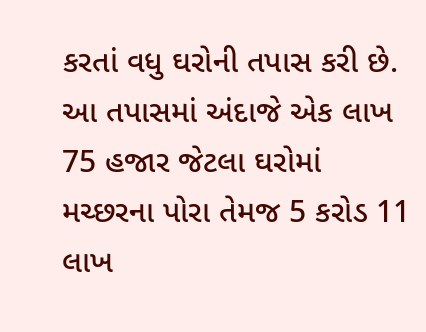કરતાં વધુ ઘરોની તપાસ કરી છે. આ તપાસમાં અંદાજે એક લાખ 75 હજાર જેટલા ઘરોમાં મચ્છરના પોરા તેમજ 5 કરોડ 11 લાખ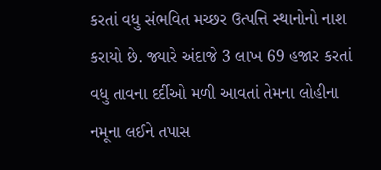કરતાં વધુ સંભવિત મચ્છર ઉત્પત્તિ સ્થાનોનો નાશ કરાયો છે. જ્યારે અંદાજે 3 લાખ 69 હજાર કરતાં વધુ તાવના દર્દીઓ મળી આવતાં તેમના લોહીના નમૂના લઈને તપાસ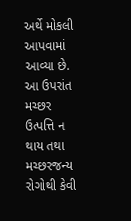અર્થે મોકલી આપવામાં આવ્યા છે. આ ઉપરાંત મચ્છર ઉત્પત્તિ ન થાય તથા મચ્છરજન્ય રોગોથી કેવી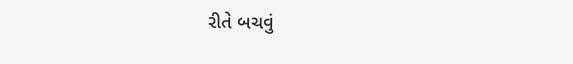રીતે બચવું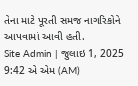તેના માટે પૂરતી સમજ નાગરિકોને આપવામાં આવી હતી.
Site Admin | જુલાઇ 1, 2025 9:42 એ એમ (AM)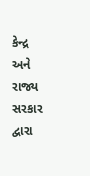કેન્દ્ર અને રાજ્ય સરકાર દ્વારા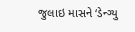જુલાઇ માસને ‘ડેન્ગ્યુ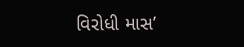વિરોધી માસ’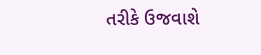તરીકે ઉજવાશે